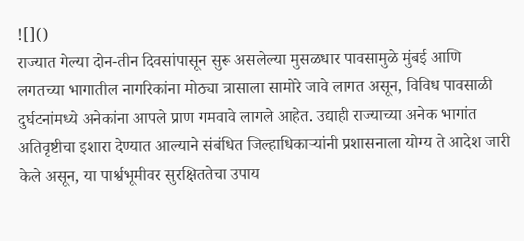![]()
राज्यात गेल्या दोन-तीन दिवसांपासून सुरू असलेल्या मुसळधार पावसामुळे मुंबई आणि लगतच्या भागातील नागरिकांना मोठ्या त्रासाला सामोरे जावे लागत असून, विविध पावसाळी दुर्घटनांमध्ये अनेकांना आपले प्राण गमवावे लागले आहेत. उद्याही राज्याच्या अनेक भागांत अतिवृष्टीचा इशारा देण्यात आल्याने संबंधित जिल्हाधिकाऱ्यांनी प्रशासनाला योग्य ते आदेश जारी केले असून, या पार्श्वभूमीवर सुरक्षिततेचा उपाय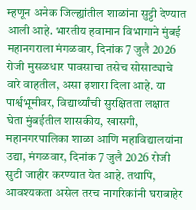म्हणून अनेक जिल्ह्यांतील शाळांना सुट्टी देण्यात आली आहे. भारतीय हवामान विभागाने मुंबई महानगराला मंगळवार, दिनांक 7 जुलै 2026 रोजी मुसळधार पावसाचा तसेच सोसाट्याचे वारे वाहतील, असा इशारा दिला आहे. या पार्श्वभूमीवर, विद्यार्थ्यांची सुरक्षितता लक्षात घेता मुंबईतील शासकीय, खासगी, महानगरपालिका शाळा आणि महाविद्यालयांना उद्या, मंगळवार, दिनांक 7 जुलै 2026 रोजी सुटी जाहीर करण्यात येत आहे. तथापि, आवश्यकता असेल तरच नागरिकांनी घराबाहेर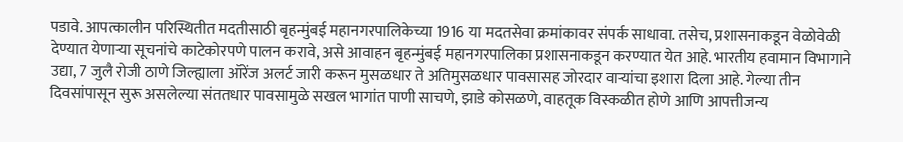पडावे. आपत्कालीन परिस्थितीत मदतीसाठी बृहन्मुंबई महानगरपालिकेच्या 1916 या मदतसेवा क्रमांकावर संपर्क साधावा. तसेच, प्रशासनाकडून वेळोवेळी देण्यात येणाऱ्या सूचनांचे काटेकोरपणे पालन करावे, असे आवाहन बृहन्मुंबई महानगरपालिका प्रशासनाकडून करण्यात येत आहे. भारतीय हवामान विभागाने उद्या, 7 जुलै रोजी ठाणे जिल्ह्याला ऑरेंज अलर्ट जारी करून मुसळधार ते अतिमुसळधार पावसासह जोरदार वाऱ्यांचा इशारा दिला आहे. गेल्या तीन दिवसांपासून सुरू असलेल्या संततधार पावसामुळे सखल भागांत पाणी साचणे, झाडे कोसळणे, वाहतूक विस्कळीत होणे आणि आपत्तीजन्य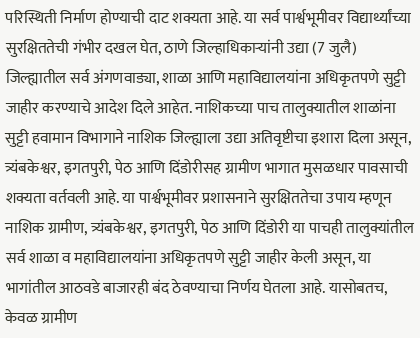परिस्थिती निर्माण होण्याची दाट शक्यता आहे. या सर्व पार्श्वभूमीवर विद्यार्थ्यांच्या सुरक्षिततेची गंभीर दखल घेत, ठाणे जिल्हाधिकाऱ्यांनी उद्या (7 जुलै) जिल्ह्यातील सर्व अंगणवाड्या, शाळा आणि महाविद्यालयांना अधिकृतपणे सुट्टी जाहीर करण्याचे आदेश दिले आहेत. नाशिकच्या पाच तालुक्यातील शाळांना सुट्टी हवामान विभागाने नाशिक जिल्ह्याला उद्या अतिवृष्टीचा इशारा दिला असून, त्र्यंबकेश्वर, इगतपुरी, पेठ आणि दिंडोरीसह ग्रामीण भागात मुसळधार पावसाची शक्यता वर्तवली आहे. या पार्श्वभूमीवर प्रशासनाने सुरक्षिततेचा उपाय म्हणून नाशिक ग्रामीण, त्र्यंबकेश्वर, इगतपुरी, पेठ आणि दिंडोरी या पाचही तालुक्यांतील सर्व शाळा व महाविद्यालयांना अधिकृतपणे सुट्टी जाहीर केली असून, या भागांतील आठवडे बाजारही बंद ठेवण्याचा निर्णय घेतला आहे. यासोबतच, केवळ ग्रामीण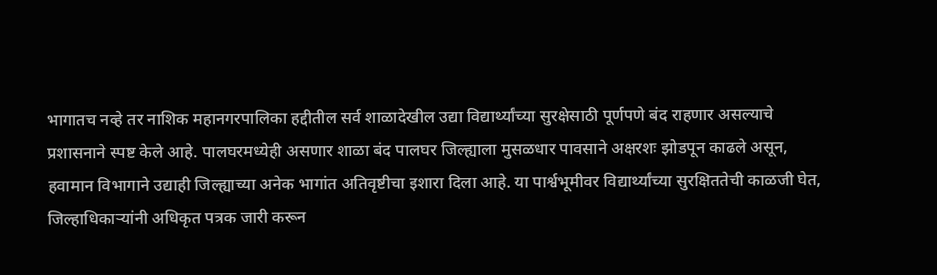भागातच नव्हे तर नाशिक महानगरपालिका हद्दीतील सर्व शाळादेखील उद्या विद्यार्थ्यांच्या सुरक्षेसाठी पूर्णपणे बंद राहणार असल्याचे प्रशासनाने स्पष्ट केले आहे. पालघरमध्येही असणार शाळा बंद पालघर जिल्ह्याला मुसळधार पावसाने अक्षरशः झोडपून काढले असून, हवामान विभागाने उद्याही जिल्ह्याच्या अनेक भागांत अतिवृष्टीचा इशारा दिला आहे. या पार्श्वभूमीवर विद्यार्थ्यांच्या सुरक्षिततेची काळजी घेत, जिल्हाधिकाऱ्यांनी अधिकृत पत्रक जारी करून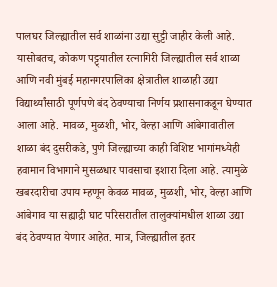पालघर जिल्ह्यातील सर्व शाळांना उद्या सुट्टी जाहीर केली आहे. यासोबतच, कोकण पट्ट्यातील रत्नागिरी जिल्ह्यातील सर्व शाळा आणि नवी मुंबई महानगरपालिका क्षेत्रातील शाळाही उद्या विद्यार्थ्यांसाठी पूर्णपणे बंद ठेवण्याचा निर्णय प्रशासनाकडून घेण्यात आला आहे. मावळ, मुळशी, भोर, वेल्हा आणि आंबेगावातील शाळा बंद दुसरीकडे, पुणे जिल्ह्याच्या काही विशिष्ट भागांमध्येही हवामान विभागाने मुसळधार पावसाचा इशारा दिला आहे. त्यामुळे खबरदारीचा उपाय म्हणून केवळ मावळ, मुळशी, भोर, वेल्हा आणि आंबेगाव या सह्याद्री घाट परिसरातील तालुक्यांमधील शाळा उद्या बंद ठेवण्यात येणार आहेत. मात्र, जिल्ह्यातील इतर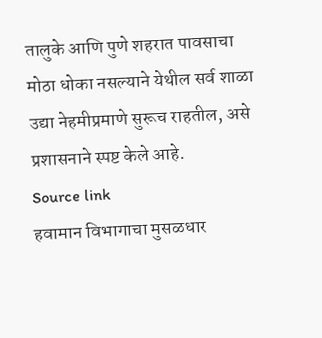तालुके आणि पुणे शहरात पावसाचा मोठा धोका नसल्याने येथील सर्व शाळा उद्या नेहमीप्रमाणे सुरूच राहतील, असे प्रशासनाने स्पष्ट केले आहे.
Source link
हवामान विभागाचा मुसळधार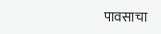पावसाचा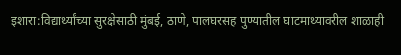इशारा:विद्यार्थ्यांच्या सुरक्षेसाठी मुंबई, ठाणे, पालघरसह पुण्यातील घाटमाथ्यावरील शाळाही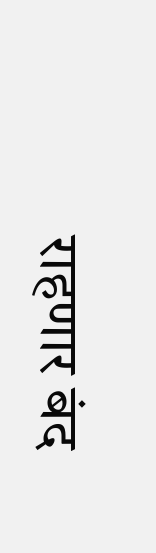राहणार बंद